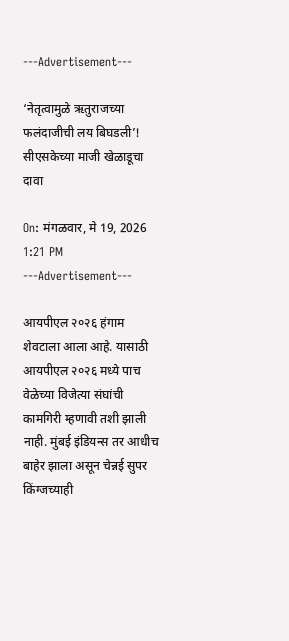---Advertisement---

‘नेतृत्वामुळे ऋतुराजच्या फलंदाजीची लय बिघडली’! सीएसकेच्या माजी खेळाडूचा दावा

On: मंगळवार, मे 19, 2026 1:21 PM
---Advertisement---

आयपीएल २०२६ हंगाम शेवटाला आला आहे. यासाठी आयपीएल २०२६ मध्ये पाच वेळेच्या विजेत्या संघांची कामगिरी म्हणावी तशी झाली नाही. मुंबई इंडियन्स तर आधीच बाहेर झाला असून चेन्नई सुपर किंग्जच्याही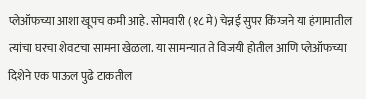प्लेऑफच्या आशा खूपच कमी आहे. सोमवारी (१८ मे) चेन्नई सुपर किंग्जने या हंगामातील त्यांचा घरचा शेवटचा सामना खेळला. या सामन्यात ते विजयी होतील आणि प्लेऑफच्या दिशेने एक पाऊल पुढे टाकतील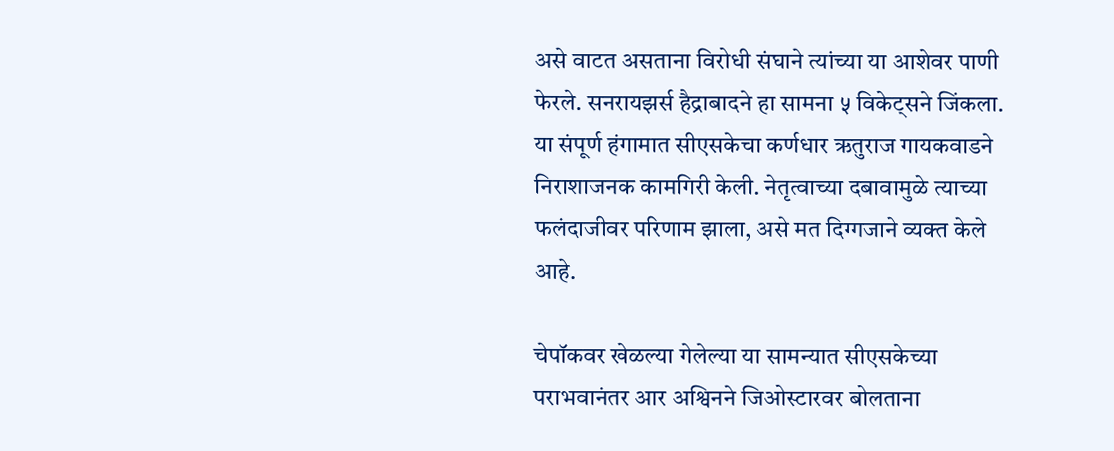असे वाटत असताना विरोधी संघाने त्यांच्या या आशेवर पाणी फेरले. सनरायझर्स हैद्राबादने हा सामना ५ विकेट्सने जिंकला. या संपूर्ण हंगामात सीएसकेचा कर्णधार ऋतुराज गायकवाडने निराशाजनक कामगिरी केली. नेतृत्वाच्या दबावामुळे त्याच्या फलंदाजीवर परिणाम झाला, असे मत दिग्गजाने व्यक्त केले आहे.

चेपॉकवर खेळल्या गेलेल्या या सामन्यात सीएसकेच्या पराभवानंतर आर अश्विनने जिओस्टारवर बोलताना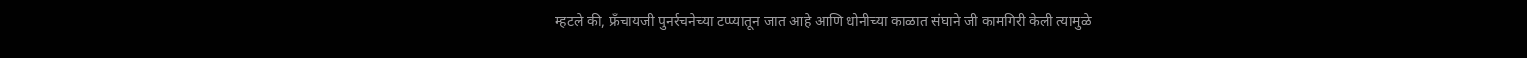म्हटले की, फ्रॅंचायजी पुनर्रचनेच्या टप्प्यातून जात आहे आणि धोनीच्या काळात संघाने जी कामगिरी केली त्यामुळे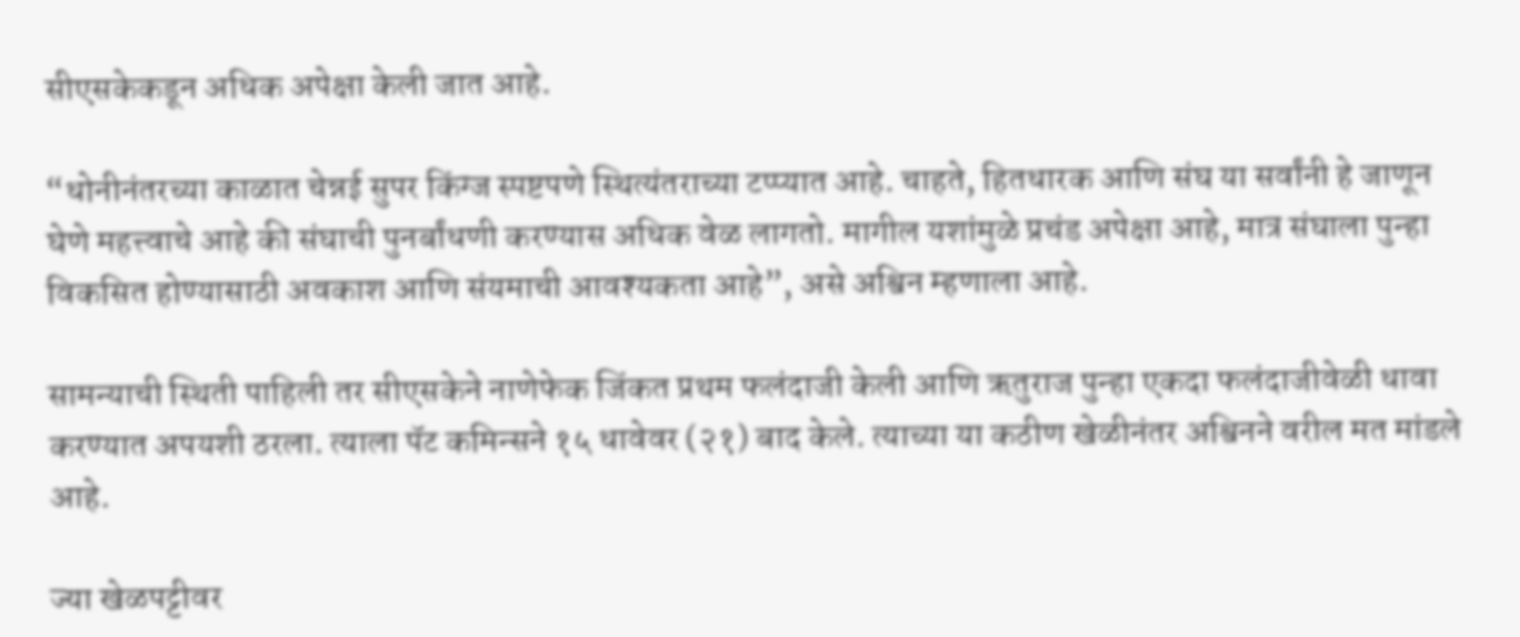सीएसकेकडून अधिक अपेक्षा केली जात आहे.

“धोनीनंतरच्या काळात चेन्नई सुपर किंग्ज स्पष्टपणे स्थित्यंतराच्या टप्प्यात आहे. चाहते, हितधारक आणि संघ या सर्वांनी हे जाणून घेणे महत्त्वाचे आहे की संघाची पुनर्बांधणी करण्यास अधिक वेळ लागतो. मागील यशांमुळे प्रचंड अपेक्षा आहे, मात्र संघाला पुन्हा विकसित होण्यासाठी अवकाश आणि संयमाची आवश्यकता आहे”, असे अश्विन म्हणाला आहे.

सामन्याची स्थिती पाहिली तर सीएसकेने नाणेफेक जिंकत प्रथम फलंदाजी केली आणि ऋतुराज पुन्हा एकदा फलंदाजीवेळी धावा करण्यात अपयशी ठरला. त्याला पॅट कमिन्सने १५ धावेवर (२१) बाद केले. त्याच्या या कठीण खेळीनंतर अश्विनने वरील मत मांडले आहे.

ज्या खेळपट्टीवर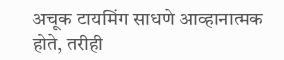अचूक टायमिंग साधणे आव्हानात्मक होते, तरीही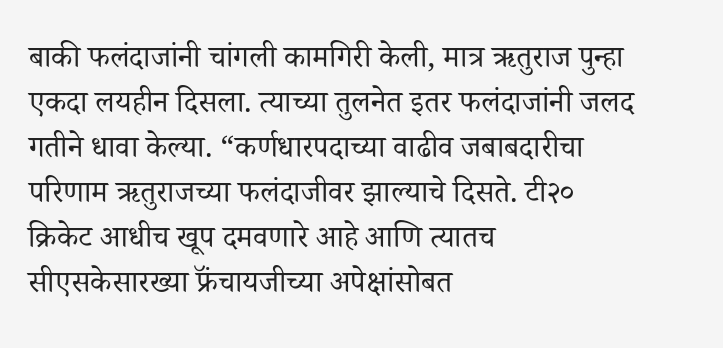बाकी फलंदाजांनी चांगली कामगिरी केली, मात्र ऋतुराज पुन्हा एकदा लयहीन दिसला. त्याच्या तुलनेत इतर फलंदाजांनी जलद गतीने धावा केल्या. “कर्णधारपदाच्या वाढीव जबाबदारीचा परिणाम ऋतुराजच्या फलंदाजीवर झाल्याचे दिसते. टी२० क्रिकेट आधीच खूप दमवणारे आहे आणि त्यातच सीएसकेसारख्या फ्रॅंचायजीच्या अपेक्षांसोबत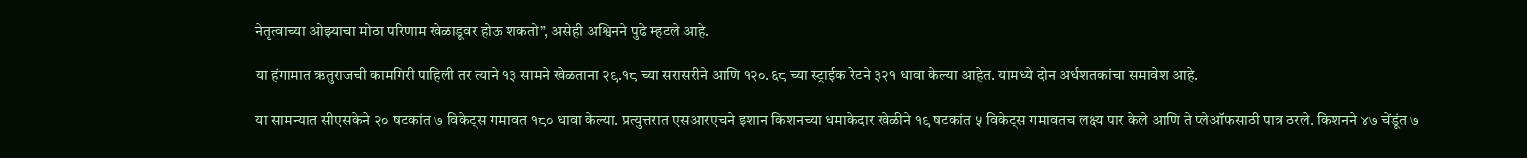नेतृत्वाच्या ओझ्याचा मोठा परिणाम खेळाडूवर होऊ शकतो”, असेही अश्विनने पुढे म्हटले आहे.

या हंगामात ऋतुराजची कामगिरी पाहिली तर त्याने १३ सामने खेळताना २९.१८ च्या सरासरीने आणि १२०.६८ च्या स्ट्राईक रेटने ३२१ धावा केल्या आहेत. यामध्ये दोन अर्धशतकांचा समावेश आहे.

या सामन्यात सीएसकेने २० षटकांत ७ विकेट्स गमावत १८० धावा केल्या. प्रत्युत्तरात एसआरएचने इशान किशनच्या धमाकेदार खेळीने १९ षटकांत ५ विकेट्स गमावतच लक्ष्य पार केले आणि ते प्लेऑफसाठी पात्र ठरले. किशनने ४७ चेंडूंत ७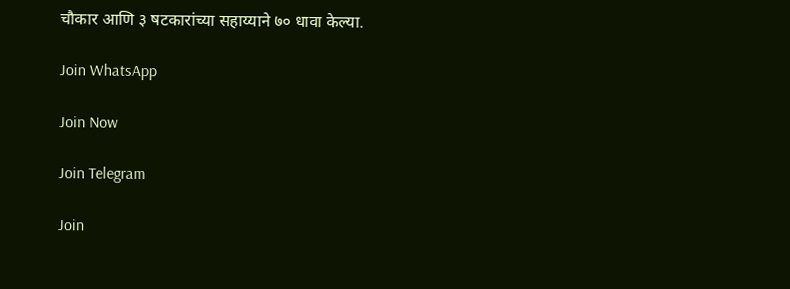चौकार आणि ३ षटकारांच्या सहाय्याने ७० धावा केल्या.

Join WhatsApp

Join Now

Join Telegram

Join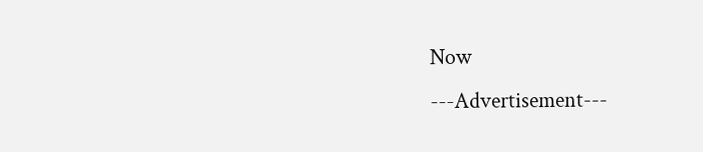Now
---Advertisement---